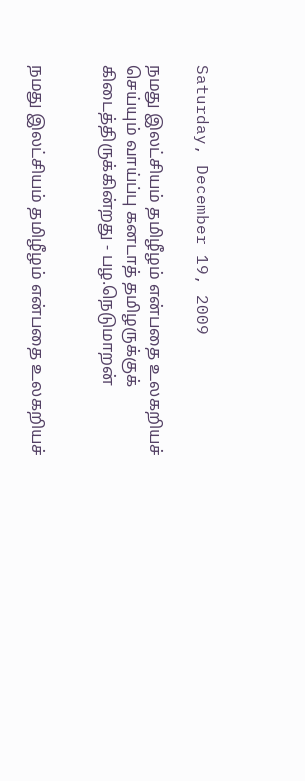Saturday, December 19, 2009

நமது இலட்சியம் தமிழீழம் என்பதை உலகறியச் செய்யும் வாய்ப்பு கனடாத் தமிழருக்குக் கிடைத்திருக்கின்றது - பழ.நெடுமாறன்


நமது இலட்சியம் தமிழீழம் என்பதை உலகறியச்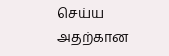செய்ய
அதற்கான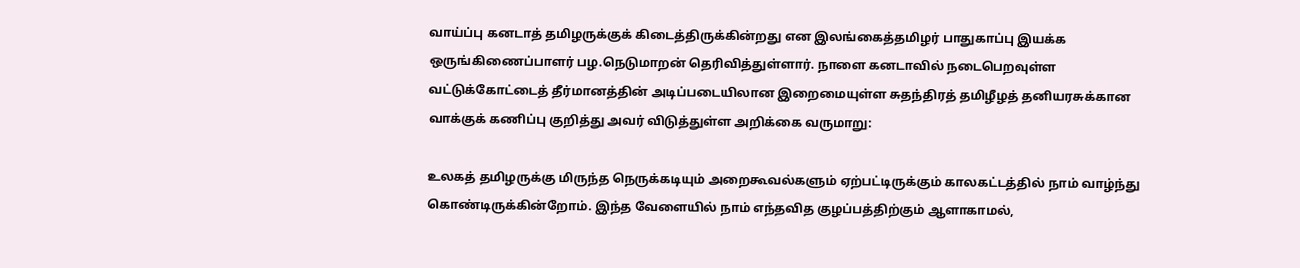வாய்ப்பு கனடாத் தமிழருக்குக் கிடைத்திருக்கின்றது என இலங்கைத்தமிழர் பாதுகாப்பு இயக்க ஒருங்கிணைப்பாளர் பழ.நெடுமாறன் தெரிவித்துள்ளார். நாளை கனடாவில் நடைபெறவுள்ள வட்டுக்கோட்டைத் தீர்மானத்தின் அடிப்படையிலான இறைமையுள்ள சுதந்திரத் தமிழீழத் தனியரசுக்கான வாக்குக் கணிப்பு குறித்து அவர் விடுத்துள்ள அறிக்கை வருமாறு:

உலகத் தமிழருக்கு மிருந்த நெருக்கடியும் அறைகூவல்களும் ஏற்பட்டிருக்கும் காலகட்டத்தில் நாம் வாழ்ந்து கொண்டிருக்கின்றோம். இந்த வேளையில் நாம் எந்தவித குழப்பத்திற்கும் ஆளாகாமல்,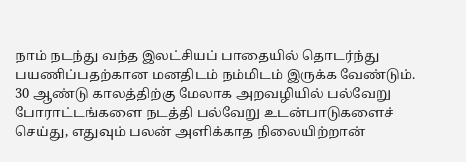நாம் நடந்து வந்த இலட்சியப் பாதையில் தொடர்ந்து பயணிப்பதற்கான மனதிடம் நம்மிடம் இருக்க வேண்டும். 30 ஆண்டு காலத்திற்கு மேலாக அறவழியில் பல்வேறு போராட்டங்களை நடத்தி பல்வேறு உடன்பாடுகளைச் செய்து, எதுவும் பலன் அளிக்காத நிலையிற்றான்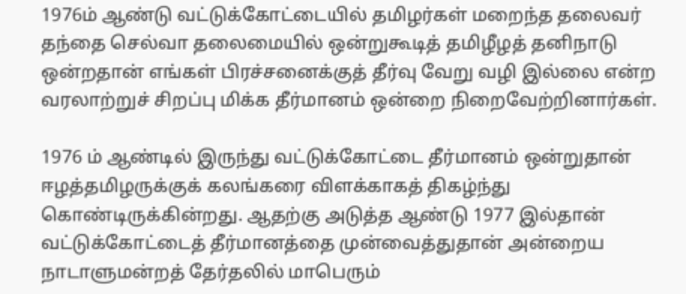1976ம் ஆண்டு வட்டுக்கோட்டையில் தமிழர்கள் மறைந்த தலைவர் தந்தை செல்வா தலைமையில் ஒன்றுகூடித் தமிழீழத் தனிநாடு ஒன்றதான் எங்கள் பிரச்சனைக்குத் தீர்வு வேறு வழி இல்லை என்ற வரலாற்றுச் சிறப்பு மிக்க தீர்மானம் ஒன்றை நிறைவேற்றினார்கள்.

1976 ம் ஆண்டில் இருந்து வட்டுக்கோட்டை தீர்மானம் ஒன்றுதான் ஈழத்தமிழருக்குக் கலங்கரை விளக்காகத் திகழ்ந்து கொண்டிருக்கின்றது. ஆதற்கு அடுத்த ஆண்டு 1977 இல்தான் வட்டுக்கோட்டைத் தீர்மானத்தை முன்வைத்துதான் அன்றைய நாடாளுமன்றத் தேர்தலில் மாபெரும்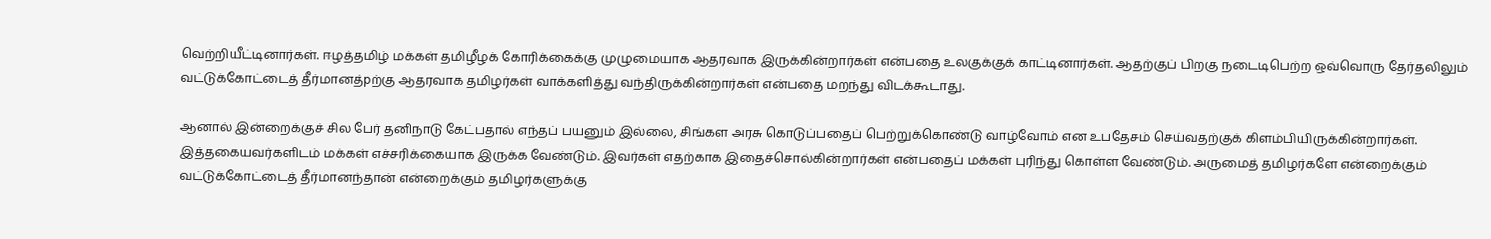வெற்றியீட்டினார்கள். ஈழத்தமிழ் மக்கள் தமிழீழக் கோரிக்கைக்கு முழுமையாக ஆதரவாக இருக்கின்றார்கள் என்பதை உலகுக்குக் காட்டினார்கள். ஆதற்குப் பிறகு நடைடிபெற்ற ஒவ்வொரு தேர்தலிலும் வட்டுக்கோட்டைத் தீர்மானத்pற்கு ஆதரவாக தமிழர்கள் வாக்களித்து வந்திருக்கின்றார்கள் என்பதை மறந்து விடக்கூடாது.

ஆனால் இன்றைக்குச் சில பேர் தனிநாடு கேட்பதால் எந்தப் பயனும் இல்லை, சிங்கள அரசு கொடுப்பதைப் பெற்றுக்கொண்டு வாழ்வோம் என உபதேசம் செய்வதற்குக் கிளம்பியிருக்கின்றார்கள். இத்தகையவர்களிடம் மக்கள் எச்சரிக்கையாக இருக்க வேண்டும். இவர்கள் எதற்காக இதைச்சொல்கின்றார்கள் என்பதைப் மக்கள் புரிந்து கொள்ள வேண்டும். அருமைத் தமிழர்களே என்றைக்கும் வட்டுக்கோட்டைத் தீர்மானந்தான் என்றைக்கும் தமிழர்களுக்கு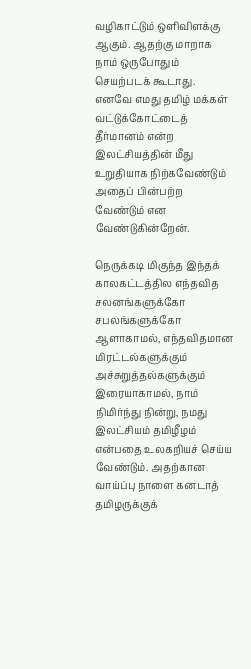வழிகாட்டும் ஒளிவிளக்கு ஆகும். ஆதற்கு மாறாக நாம் ஒருபோதும் செயற்படக் கூடாது. எனவே எமது தமிழ் மக்கள் வட்டுக்கோட்டைத் தீர்மானம் என்ற இலட்சியத்தின் மீது உறுதியாக நிற்கவேண்டும் அதைப் பின்பற்ற வேண்டும் என வேண்டுகின்றேன்.

நெருக்கடி மிகுந்த இந்தக் காலகட்டத்தில எந்தவித சலனங்களுக்கோ சபலங்களுக்கோ ஆளாகாமல், எந்தவிதமான மிரட்டல்களுக்கும் அச்சுறுத்தல்களுக்கும் இரையாகாமல், நாம் நிமிர்ந்து நின்று, நமது இலட்சியம் தமிழீழம் என்பதை உலகறியச் செய்ய வேண்டும். அதற்கான வாய்ப்பு நாளை கனடாத் தமிழருக்குக்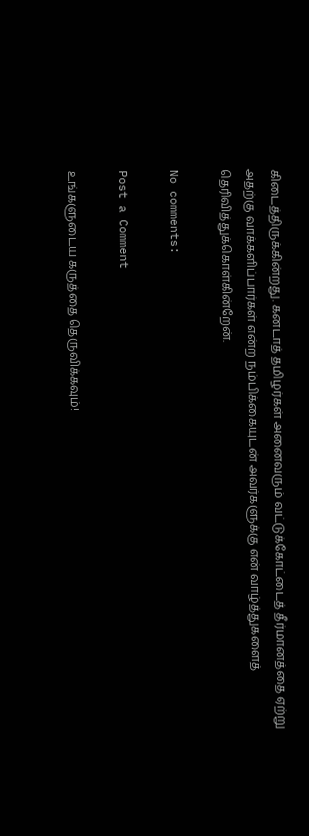கிடைத்திருக்கின்றது. கனடாத் தமிழர்கள் அனைவரும் வட்டுக்கோட்டைத் தீர்மானத்தை ஏற்று அதற்கு வாக்களிப்பார்கள் என்ற நம்பிக்கையுடன் அவர்களுக்கு என் வாழ்த்துகளைத் தெரிவித்துக்கொள்கின்றேன்.

No comments:

Post a Comment

உங்களுடைய கருத்தை தெருவிக்கவும்!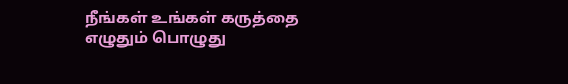நீங்கள் உங்கள் கருத்தை எழுதும் பொழுது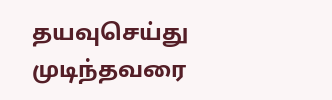தயவுசெய்து முடிந்தவரை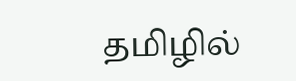தமிழில்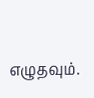எழுதவும்.